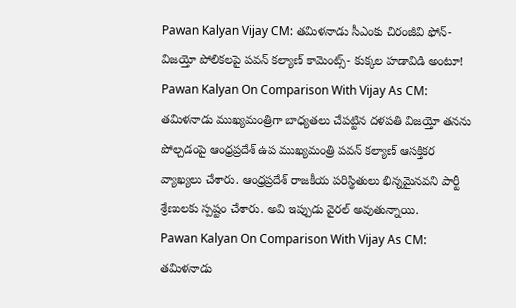Pawan Kalyan Vijay CM: తమిళనాడు సీఎంకు చిరంజీవి ఫోన్- విజయ్తో పోలికలపై పవన్ కల్యాణ్ కామెంట్స్- కుక్కల హడావిడి అంటూ!
Pawan Kalyan On Comparison With Vijay As CM: తమిళనాడు ముఖ్యమంత్రిగా బాధ్యతలు చేపట్టిన దళపతి విజయ్తో తనను పోల్చడంపై ఆంధ్రప్రదేశ్ ఉప ముఖ్యమంత్రి పవన్ కల్యాణ్ ఆసక్తికర వ్యాఖ్యలు చేశారు. ఆంధ్రప్రదేశ్ రాజకీయ పరిస్థితులు భిన్నమైనవని పార్టీ శ్రేణులకు స్పష్టం చేశారు. అవి ఇప్పుడు వైరల్ అవుతున్నాయి.
Pawan Kalyan On Comparison With Vijay As CM: తమిళనాడు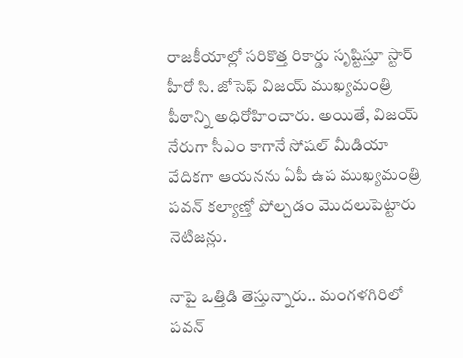రాజకీయాల్లో సరికొత్త రికార్డు సృష్టిస్తూ స్టార్ హీరో సి. జోసెఫ్ విజయ్ ముఖ్యమంత్రి పీఠాన్ని అధిరోహించారు. అయితే, విజయ్ నేరుగా సీఎం కాగానే సోషల్ మీడియా వేదికగా ఆయనను ఏపీ ఉప ముఖ్యమంత్రి పవన్ కల్యాణ్తో పోల్చడం మొదలుపెట్టారు నెటిజన్లు.

నాపై ఒత్తిడి తెస్తున్నారు.. మంగళగిరిలో పవన్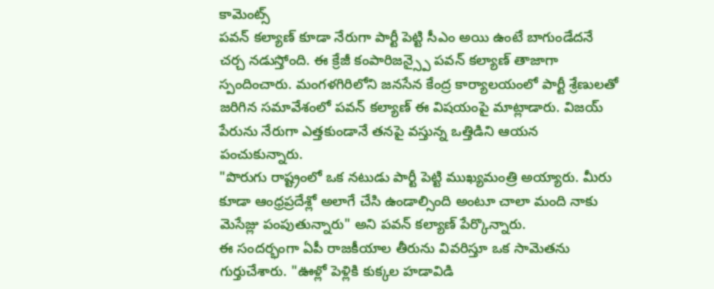కామెంట్స్
పవన్ కల్యాణ్ కూడా నేరుగా పార్టీ పెట్టి సీఎం అయి ఉంటే బాగుండేదనే చర్చ నడుస్తోంది. ఈ క్రేజీ కంపారిజన్స్పై పవన్ కల్యాణ్ తాజాగా స్పందించారు. మంగళగిరిలోని జనసేన కేంద్ర కార్యాలయంలో పార్టీ శ్రేణులతో జరిగిన సమావేశంలో పవన్ కల్యాణ్ ఈ విషయంపై మాట్లాడారు. విజయ్ పేరును నేరుగా ఎత్తకుండానే తనపై వస్తున్న ఒత్తిడిని ఆయన పంచుకున్నారు.
"పొరుగు రాష్ట్రంలో ఒక నటుడు పార్టీ పెట్టి ముఖ్యమంత్రి అయ్యారు. మీరు కూడా ఆంధ్రప్రదేశ్లో అలాగే చేసి ఉండాల్సింది అంటూ చాలా మంది నాకు మెసేజ్లు పంపుతున్నారు" అని పవన్ కల్యాణ్ పేర్కొన్నారు.
ఈ సందర్భంగా ఏపీ రాజకీయాల తీరును వివరిస్తూ ఒక సామెతను గుర్తుచేశారు. "ఊళ్లో పెళ్లికి కుక్కల హడావిడి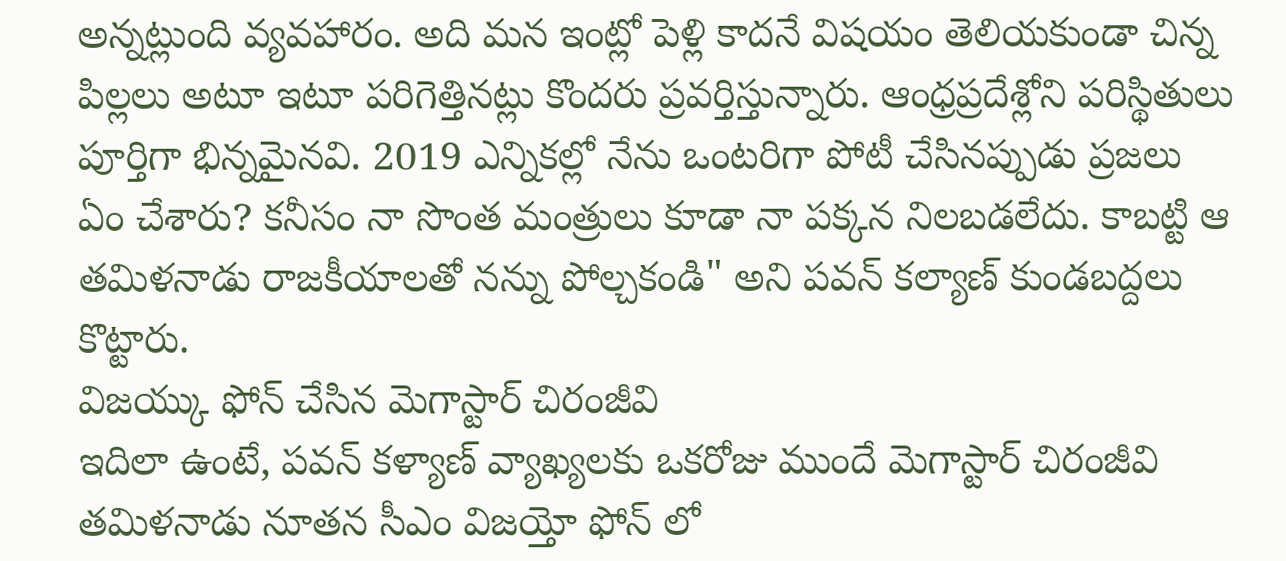అన్నట్లుంది వ్యవహారం. అది మన ఇంట్లో పెళ్లి కాదనే విషయం తెలియకుండా చిన్న పిల్లలు అటూ ఇటూ పరిగెత్తినట్లు కొందరు ప్రవర్తిస్తున్నారు. ఆంధ్రప్రదేశ్లోని పరిస్థితులు పూర్తిగా భిన్నమైనవి. 2019 ఎన్నికల్లో నేను ఒంటరిగా పోటీ చేసినప్పుడు ప్రజలు ఏం చేశారు? కనీసం నా సొంత మంత్రులు కూడా నా పక్కన నిలబడలేదు. కాబట్టి ఆ తమిళనాడు రాజకీయాలతో నన్ను పోల్చకండి" అని పవన్ కల్యాణ్ కుండబద్దలు కొట్టారు.
విజయ్కు ఫోన్ చేసిన మెగాస్టార్ చిరంజీవి
ఇదిలా ఉంటే, పవన్ కళ్యాణ్ వ్యాఖ్యలకు ఒకరోజు ముందే మెగాస్టార్ చిరంజీవి తమిళనాడు నూతన సీఎం విజయ్తో ఫోన్ లో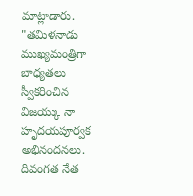మాట్లాడారు. "తమిళనాడు ముఖ్యమంత్రిగా బాధ్యతలు స్వీకరించిన విజయ్కు నా హృదయపూర్వక అభినందనలు. దివంగత నేత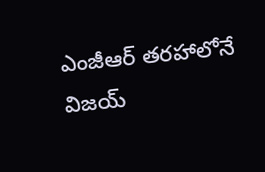ఎంజీఆర్ తరహాలోనే విజయ్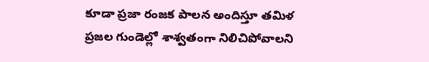కూడా ప్రజా రంజక పాలన అందిస్తూ తమిళ ప్రజల గుండెల్లో శాశ్వతంగా నిలిచిపోవాలని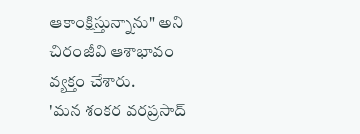ఆకాంక్షిస్తున్నాను" అని చిరంజీవి ఆశాభావం వ్యక్తం చేశారు.
'మన శంకర వరప్రసాద్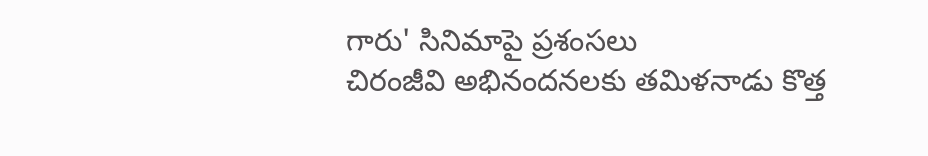గారు' సినిమాపై ప్రశంసలు
చిరంజీవి అభినందనలకు తమిళనాడు కొత్త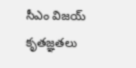సీఎం విజయ్ కృతజ్ఞతలు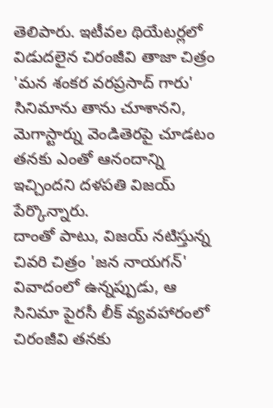తెలిపారు. ఇటీవల థియేటర్లలో విడుదలైన చిరంజీవి తాజా చిత్రం 'మన శంకర వరప్రసాద్ గారు' సినిమాను తాను చూశానని, మెగాస్టార్ను వెండితెరపై చూడటం తనకు ఎంతో ఆనందాన్ని ఇచ్చిందని దళపతి విజయ్ పేర్కొన్నారు.
దాంతో పాటు, విజయ్ నటిస్తున్న చివరి చిత్రం 'జన నాయగన్' వివాదంలో ఉన్నప్పుడు, ఆ సినిమా పైరసీ లీక్ వ్యవహారంలో చిరంజీవి తనకు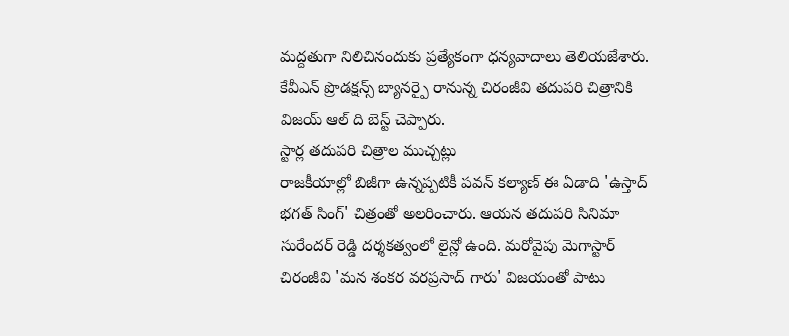మద్దతుగా నిలిచినందుకు ప్రత్యేకంగా ధన్యవాదాలు తెలియజేశారు. కేవీఎన్ ప్రొడక్షన్స్ బ్యానర్పై రానున్న చిరంజీవి తదుపరి చిత్రానికి విజయ్ ఆల్ ది బెస్ట్ చెప్పారు.
స్టార్ల తదుపరి చిత్రాల ముచ్చట్లు
రాజకీయాల్లో బిజీగా ఉన్నప్పటికీ పవన్ కల్యాణ్ ఈ ఏడాది 'ఉస్తాద్ భగత్ సింగ్' చిత్రంతో అలరించారు. ఆయన తదుపరి సినిమా సురేందర్ రెడ్డి దర్శకత్వంలో లైన్లో ఉంది. మరోవైపు మెగాస్టార్ చిరంజీవి 'మన శంకర వరప్రసాద్ గారు' విజయంతో పాటు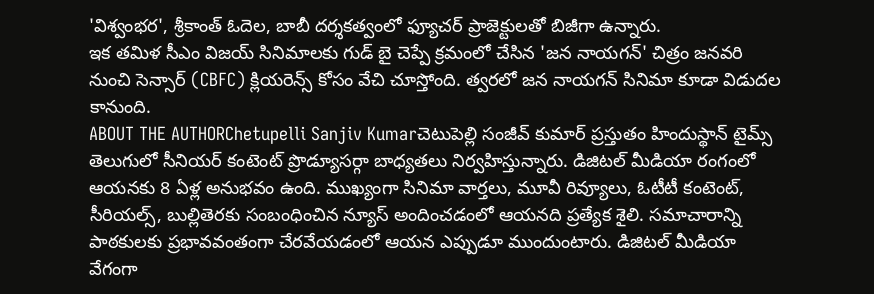'విశ్వంభర', శ్రీకాంత్ ఓదెల, బాబీ దర్శకత్వంలో ఫ్యూచర్ ప్రాజెక్టులతో బిజీగా ఉన్నారు.
ఇక తమిళ సీఎం విజయ్ సినిమాలకు గుడ్ బై చెప్పే క్రమంలో చేసిన 'జన నాయగన్' చిత్రం జనవరి నుంచి సెన్సార్ (CBFC) క్లియరెన్స్ కోసం వేచి చూస్తోంది. త్వరలో జన నాయగన్ సినిమా కూడా విడుదల కానుంది.
ABOUT THE AUTHORChetupelli Sanjiv Kumarచెటుపెల్లి సంజీవ్ కుమార్ ప్రస్తుతం హిందుస్థాన్ టైమ్స్ తెలుగులో సీనియర్ కంటెంట్ ప్రొడ్యూసర్గా బాధ్యతలు నిర్వహిస్తున్నారు. డిజిటల్ మీడియా రంగంలో ఆయనకు 8 ఏళ్ల అనుభవం ఉంది. ముఖ్యంగా సినిమా వార్తలు, మూవీ రివ్యూలు, ఓటీటీ కంటెంట్, సీరియల్స్, బుల్లితెరకు సంబంధించిన న్యూస్ అందించడంలో ఆయనది ప్రత్యేక శైలి. సమాచారాన్ని పాఠకులకు ప్రభావవంతంగా చేరవేయడంలో ఆయన ఎప్పుడూ ముందుంటారు. డిజిటల్ మీడియా వేగంగా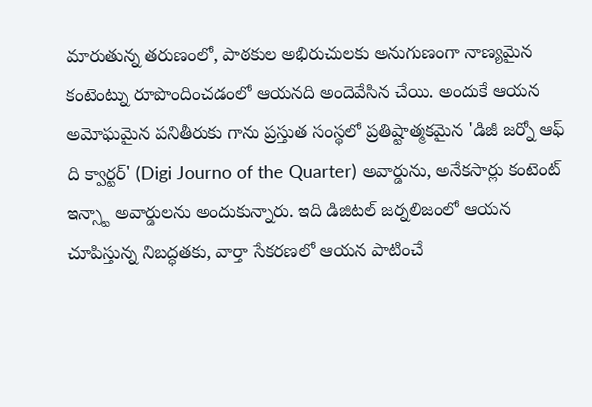మారుతున్న తరుణంలో, పాఠకుల అభిరుచులకు అనుగుణంగా నాణ్యమైన కంటెంట్ను రూపొందించడంలో ఆయనది అందెవేసిన చేయి. అందుకే ఆయన అమోఘమైన పనితీరుకు గాను ప్రస్తుత సంస్థలో ప్రతిష్టాత్మకమైన 'డిజీ జర్నో ఆఫ్ ది క్వార్టర్' (Digi Journo of the Quarter) అవార్డును, అనేకసార్లు కంటెంట్ ఇన్స్టా అవార్డులను అందుకున్నారు. ఇది డిజిటల్ జర్నలిజంలో ఆయన చూపిస్తున్న నిబద్ధతకు, వార్తా సేకరణలో ఆయన పాటించే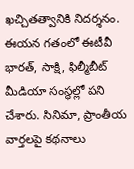ఖచ్చితత్వానికి నిదర్శనం. ఈయన గతంలో ఈటీవీ భారత్, సాక్షి, ఫిల్మీబీట్ మీడియా సంస్థల్లో పని చేశారు. సినిమా, ప్రాంతీయ వార్తలపై కథనాలు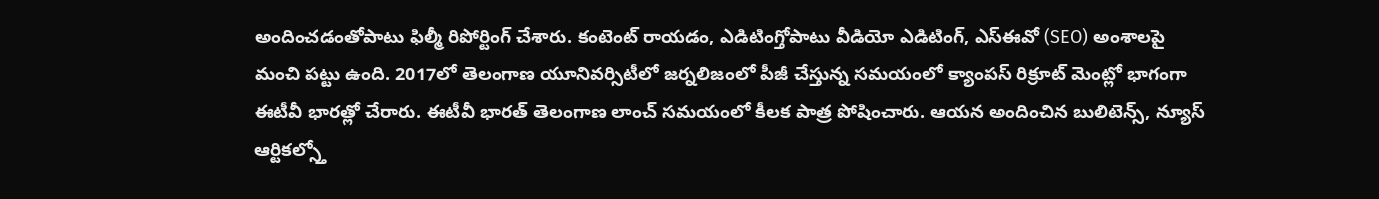అందించడంతోపాటు ఫిల్మీ రిపోర్టింగ్ చేశారు. కంటెంట్ రాయడం, ఎడిటింగ్తోపాటు వీడియో ఎడిటింగ్, ఎస్ఈవో (SEO) అంశాలపై మంచి పట్టు ఉంది. 2017లో తెలంగాణ యూనివర్సిటీలో జర్నలిజంలో పీజీ చేస్తున్న సమయంలో క్యాంపస్ రిక్రూట్ మెంట్లో భాగంగా ఈటీవీ భారత్లో చేరారు. ఈటీవీ భారత్ తెలంగాణ లాంచ్ సమయంలో కీలక పాత్ర పోషించారు. ఆయన అందించిన బులిటెన్స్, న్యూస్ ఆర్టికల్స్తో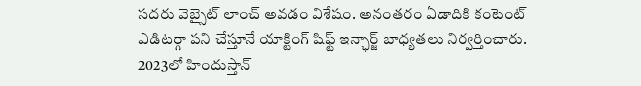సదరు వెబ్సైట్ లాంచ్ అవడం విశేషం. అనంతరం ఏడాదికి కంటెంట్ ఎడిటర్గా పని చేస్తూనే యాక్టింగ్ షిఫ్ట్ ఇన్ఛార్జ్ బాధ్యతలు నిర్వర్తించారు. 2023లో హిందుస్తాన్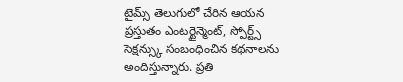టైమ్స్ తెలుగులో చేరిన ఆయన ప్రస్తుతం ఎంటర్టైన్మెంట్, స్పోర్ట్స్ సెక్షన్స్కు సంబంధించిన కథనాలను అందిస్తున్నారు. ప్రతి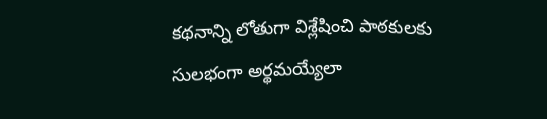కథనాన్ని లోతుగా విశ్లేషించి పాఠకులకు సులభంగా అర్థమయ్యేలా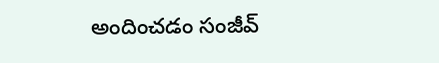అందించడం సంజీవ్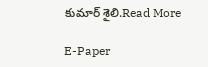కుమార్ శైలి.Read More

E-Paper